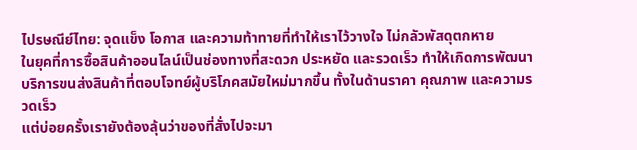ไปรษณีย์ไทย: จุดแข็ง โอกาส และความท้าทายที่ทำให้เราไว้วางใจ ไม่กลัวพัสดุตกหาย
ในยุคที่การซื้อสินค้าออนไลน์เป็นช่องทางที่สะดวก ประหยัด และรวดเร็ว ทำให้เกิดการพัฒนาบริการขนส่งสินค้าที่ตอบโจทย์ผู้บริโภคสมัยใหม่มากขึ้น ทั้งในด้านราคา คุณภาพ และความรวดเร็ว
แต่บ่อยครั้งเรายังต้องลุ้นว่าของที่สั่งไปจะมา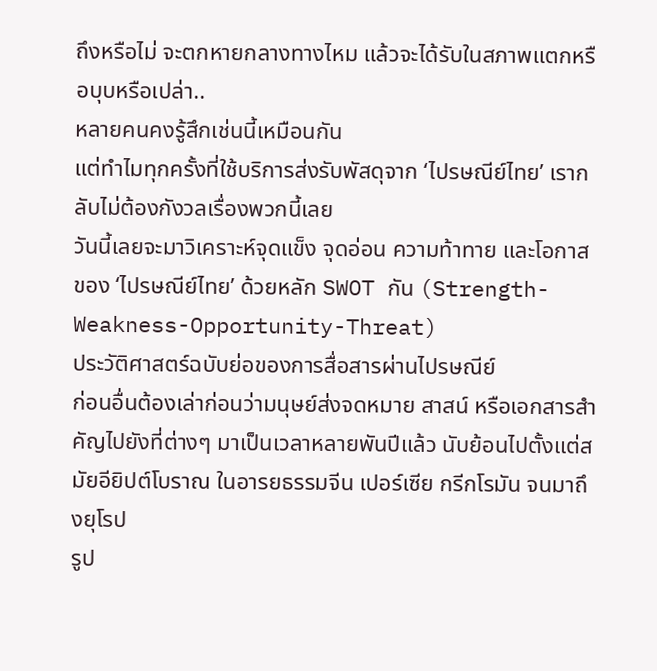ถึงหรือไม่ จะตกหายกลางทางไหม แล้วจะได้รับในสภาพแตกหรือบุบหรือเปล่า..
หลายคนคงรู้สึกเช่นนี้เหมือนกัน
แต่ทำไมทุกครั้งที่ใช้บริการส่งรับพัสดุจาก ‘ไปรษณีย์ไทย’ เรากลับไม่ต้องกังวลเรื่องพวกนี้เลย
วันนี้เลยจะมาวิเคราะห์จุดแข็ง จุดอ่อน ความท้าทาย และโอกาสของ ‘ไปรษณีย์ไทย’ ด้วยหลัก SWOT กัน (Strength-Weakness-Opportunity-Threat)
ประวัติศาสตร์ฉบับย่อของการสื่อสารผ่านไปรษณีย์
ก่อนอื่นต้องเล่าก่อนว่ามนุษย์ส่งจดหมาย สาสน์ หรือเอกสารสำคัญไปยังที่ต่างๆ มาเป็นเวลาหลายพันปีแล้ว นับย้อนไปตั้งแต่สมัยอียิปต์โบราณ ในอารยธรรมจีน เปอร์เซีย กรีกโรมัน จนมาถึงยุโรป
รูป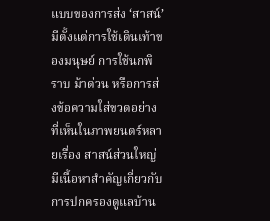แบบของการส่ง ‘สาสน์’ มีตั้งแต่การใช้เดินเท้าของมนุษย์ การใช้นกพิราบ ม้าด่วน หรือการส่งข้อความใส่ขวดอย่างที่เห็นในภาพยนตร์หลายเรื่อง สาสน์ส่วนใหญ่มีเนื้อหาสำคัญเกี่ยวกับการปกครองดูแลบ้าน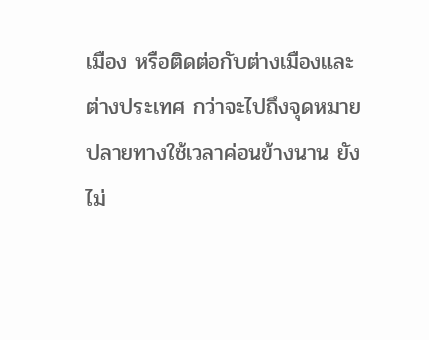เมือง หรือติดต่อกับต่างเมืองและต่างประเทศ กว่าจะไปถึงจุดหมายปลายทางใช้เวลาค่อนข้างนาน ยังไม่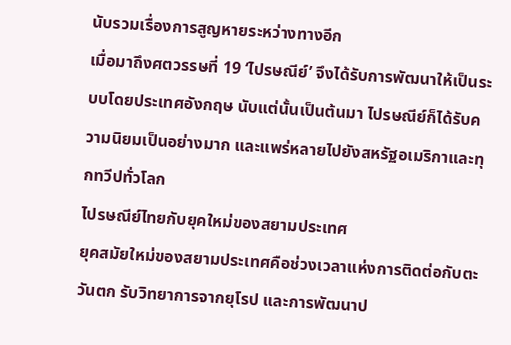นับรวมเรื่องการสูญหายระหว่างทางอีก
เมื่อมาถึงศตวรรษที่ 19 ‘ไปรษณีย์’ จึงได้รับการพัฒนาให้เป็นระบบโดยประเทศอังกฤษ นับแต่นั้นเป็นต้นมา ไปรษณีย์ก็ได้รับความนิยมเป็นอย่างมาก และแพร่หลายไปยังสหรัฐอเมริกาและทุกทวีปทั่วโลก
ไปรษณีย์ไทยกับยุคใหม่ของสยามประเทศ
ยุคสมัยใหม่ของสยามประเทศคือช่วงเวลาแห่งการติดต่อกับตะวันตก รับวิทยาการจากยุโรป และการพัฒนาป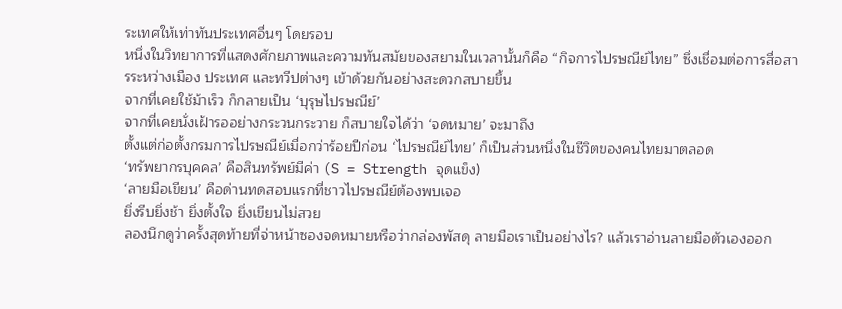ระเทศให้เท่าทันประเทศอื่นๆ โดยรอบ
หนึ่งในวิทยาการที่แสดงศักยภาพและความทันสมัยของสยามในเวลานั้นก็คือ “กิจการไปรษณีย์ไทย” ซึ่งเชื่อมต่อการสื่อสารระหว่างเมือง ประเทศ และทวีปต่างๆ เข้าด้วยกันอย่างสะดวกสบายขึ้น
จากที่เคยใช้ม้าเร็ว ก็กลายเป็น ‘บุรุษไปรษณีย์’
จากที่เคยนั่งเฝ้ารออย่างกระวนกระวาย ก็สบายใจได้ว่า ‘จดหมาย’ จะมาถึง
ตั้งแต่ก่อตั้งกรมการไปรษณีย์เมื่อกว่าร้อยปีก่อน ‘ไปรษณีย์ไทย’ ก็เป็นส่วนหนึ่งในชีวิตของคนไทยมาตลอด
‘ทรัพยากรบุคคล’ คือสินทรัพย์มีค่า (S = Strength จุดแข็ง)
‘ลายมือเขียน’ คือด่านทดสอบแรกที่ชาวไปรษณีย์ต้องพบเจอ
ยิ่งรีบยิ่งช้า ยิ่งตั้งใจ ยิ่งเขียนไม่สวย
ลองนึกดูว่าครั้งสุดท้ายที่จ่าหน้าซองจดหมายหรือว่ากล่องพัสดุ ลายมือเราเป็นอย่างไร? แล้วเราอ่านลายมือตัวเองออก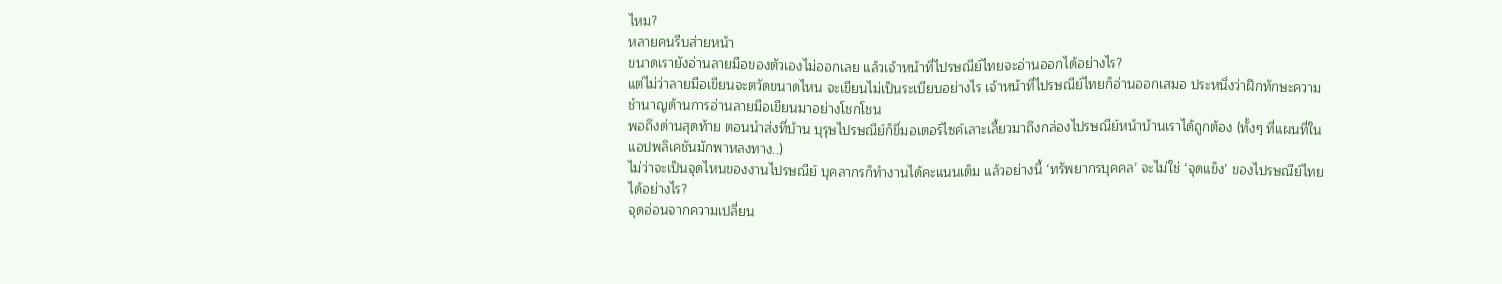ไหม?
หลายคนรีบส่ายหน้า
ขนาดเรายังอ่านลายมือของตัวเองไม่ออกเลย แล้วเจ้าหน้าที่ไปรษณีย์ไทยจะอ่านออกได้อย่างไร?
แต่ไม่ว่าลายมือเขียนจะตวัดขนาดไหน จะเขียนไม่เป็นระเบียบอย่างไร เจ้าหน้าที่ไปรษณีย์ไทยก็อ่านออกเสมอ ประหนึ่งว่าฝึกทักษะความชำนาญด้านการอ่านลายมือเขียนมาอย่างโชกโชน
พอถึงด่านสุดท้าย ตอนนำส่งที่บ้าน บุรุษไปรษณีย์ก็ขี่มอเตอร์ไซค์เลาะเลี้ยวมาถึงกล่องไปรษณีย์หน้าบ้านเราได้ถูกต้อง (ทั้งๆ ที่แผนที่ในแอปพลิเคชันมักพาหลงทาง..)
ไม่ว่าจะเป็นจุดไหนของงานไปรษณีย์ บุคลากรก็ทำงานได้คะแนนเต็ม แล้วอย่างนี้ ‘ทรัพยากรบุคคล’ จะไม่ใช่ ‘จุดแข็ง’ ของไปรษณีย์ไทยได้อย่างไร?
จุดอ่อนจากความเปลี่ยน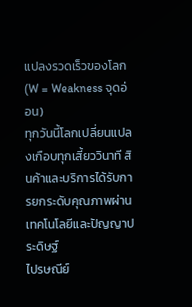แปลงรวดเร็วของโลก (W = Weakness จุดอ่อน)
ทุกวันนี้โลกเปลี่ยนแปลงเกือบทุกเสี้ยววินาที สินค้าและบริการได้รับการยกระดับคุณภาพผ่านเทคโนโลยีและปัญญาประดิษฐ์
ไปรษณีย์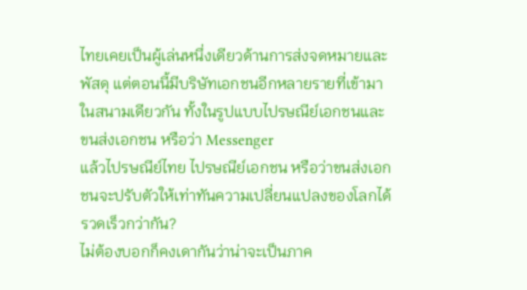ไทยเคยเป็นผู้เล่นหนึ่งเดียวด้านการส่งจดหมายและพัสดุ แต่ตอนนี้มีบริษัทเอกชนอีกหลายรายที่เข้ามาในสนามเดียวกัน ทั้งในรูปแบบไปรษณีย์เอกชนและขนส่งเอกชน หรือว่า Messenger
แล้วไปรษณีย์ไทย ไปรษณีย์เอกชน หรือว่าขนส่งเอกชนจะปรับตัวให้เท่าทันความเปลี่ยนแปลงของโลกได้รวดเร็วกว่ากัน?
ไม่ต้องบอกก็คงเดากันว่าน่าจะเป็นภาค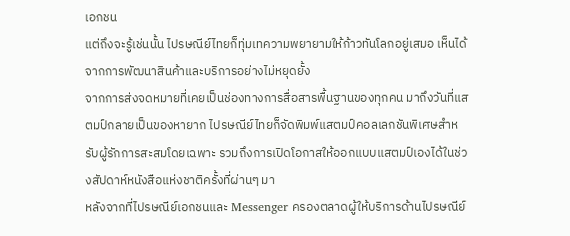เอกชน
แต่ถึงจะรู้เช่นนั้น ไปรษณีย์ไทยก็ทุ่มเทความพยายามให้ก้าวทันโลกอยู่เสมอ เห็นได้จากการพัฒนาสินค้าและบริการอย่างไม่หยุดยั้ง
จากการส่งจดหมายที่เคยเป็นช่องทางการสื่อสารพื้นฐานของทุกคน มาถึงวันที่แสตมป์กลายเป็นของหายาก ไปรษณีย์ไทยก็จัดพิมพ์แสตมป์คอลเลกชันพิเศษสำหรับผู้รักการสะสมโดยเฉพาะ รวมถึงการเปิดโอกาสให้ออกแบบแสตมป์เองได้ในช่วงสัปดาห์หนังสือแห่งชาติครั้งที่ผ่านๆ มา
หลังจากที่ไปรษณีย์เอกชนและ Messenger ครองตลาดผู้ให้บริการด้านไปรษณีย์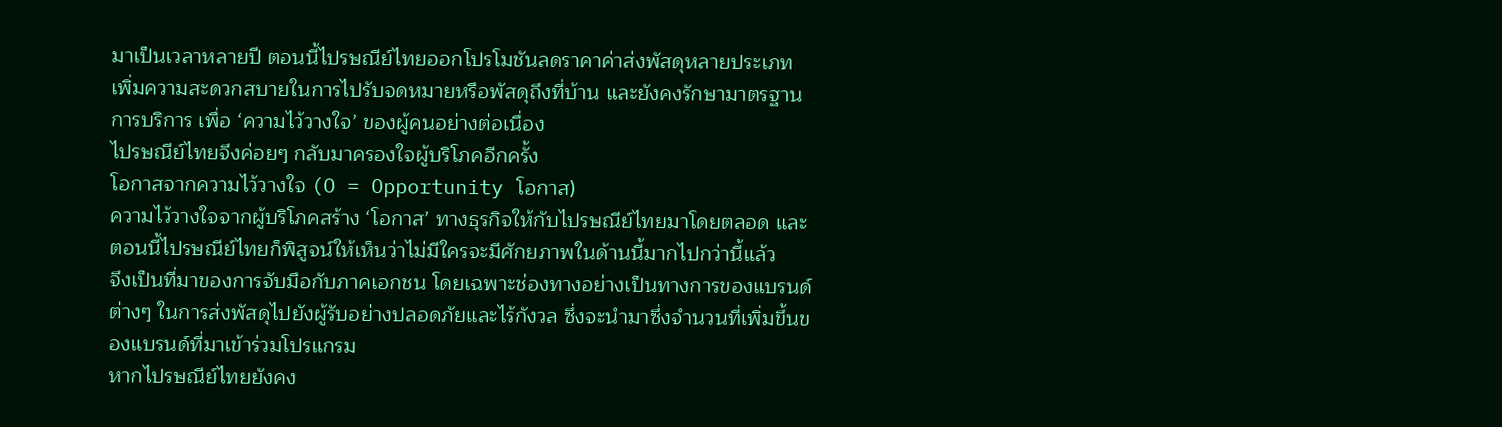มาเป็นเวลาหลายปี ตอนนี้ไปรษณีย์ไทยออกโปรโมชันลดราคาค่าส่งพัสดุหลายประเภท เพิ่มความสะดวกสบายในการไปรับจดหมายหรือพัสดุถึงที่บ้าน และยังคงรักษามาตรฐานการบริการ เพื่อ ‘ความไว้วางใจ’ ของผู้คนอย่างต่อเนื่อง
ไปรษณีย์ไทยจึงค่อยๆ กลับมาครองใจผู้บริโภคอีกครั้ง
โอกาสจากความไว้วางใจ (O = Opportunity โอกาส)
ความไว้วางใจจากผู้บริโภคสร้าง ‘โอกาส’ ทางธุรกิจให้กับไปรษณีย์ไทยมาโดยตลอด และตอนนี้ไปรษณีย์ไทยก็พิสูจน์ให้เห็นว่าไม่มีใครจะมีศักยภาพในด้านนี้มากไปกว่านี้แล้ว
จึงเป็นที่มาของการจับมือกับภาคเอกชน โดยเฉพาะช่องทางอย่างเป็นทางการของแบรนด์ต่างๆ ในการส่งพัสดุไปยังผู้รับอย่างปลอดภัยและไร้กังวล ซึ่งจะนำมาซึ่งจำนวนที่เพิ่มขึ้นของแบรนด์ที่มาเข้าร่วมโปรแกรม
หากไปรษณีย์ไทยยังคง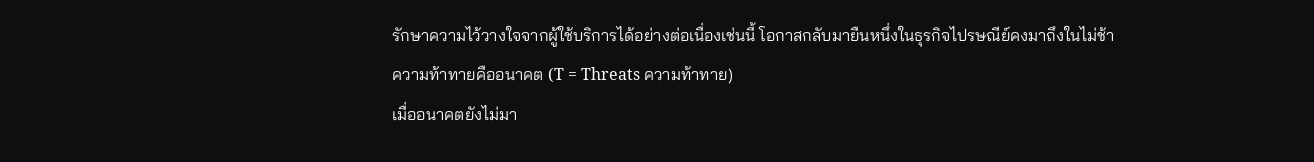รักษาความไว้วางใจจากผู้ใช้บริการได้อย่างต่อเนื่องเช่นนี้ โอกาสกลับมายืนหนึ่งในธุรกิจไปรษณีย์คงมาถึงในไม่ช้า
ความท้าทายคืออนาคต (T = Threats ความท้าทาย)
เมื่ออนาคตยังไม่มา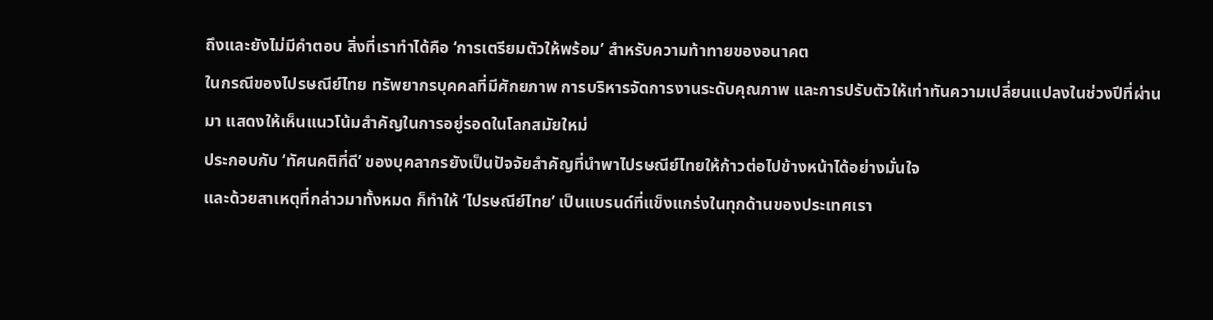ถึงและยังไม่มีคำตอบ สิ่งที่เราทำได้คือ ‘การเตรียมตัวให้พร้อม’ สำหรับความท้าทายของอนาคต
ในกรณีของไปรษณีย์ไทย ทรัพยากรบุคคลที่มีศักยภาพ การบริหารจัดการงานระดับคุณภาพ และการปรับตัวให้เท่าทันความเปลี่ยนแปลงในช่วงปีที่ผ่านมา แสดงให้เห็นแนวโน้มสำคัญในการอยู่รอดในโลกสมัยใหม่
ประกอบกับ ‘ทัศนคติที่ดี’ ของบุคลากรยังเป็นปัจจัยสำคัญที่นำพาไปรษณีย์ไทยให้ก้าวต่อไปข้างหน้าได้อย่างมั่นใจ
และด้วยสาเหตุที่กล่าวมาทั้งหมด ก็ทำให้ ‘ไปรษณีย์ไทย’ เป็นแบรนด์ที่แข็งแกร่งในทุกด้านของประเทศเรา